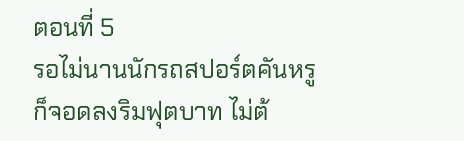ตอนที่ 5
รอไม่นานนักรถสปอร์ตคันหรูก็จอดลงริมฟุตบาท ไม่ต้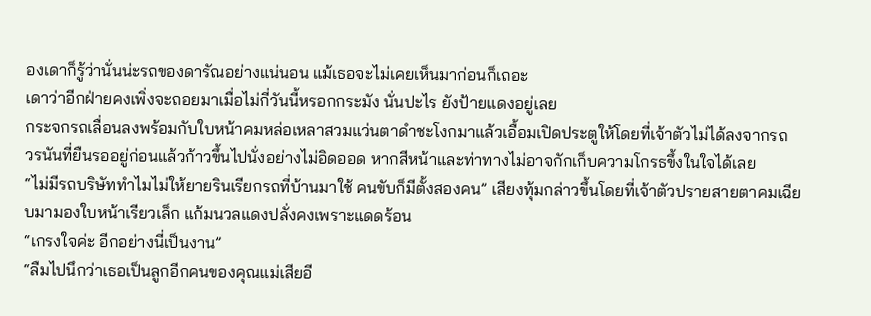องเดาก็รู้ว่านั่นน่ะรถของดารัณอย่างแน่นอน แม้เธอจะไม่เคยเห็นมาก่อนก็เถอะ
เดาว่าอีกฝ่ายคงเพิ่งจะถอยมาเมื่อไม่กี่วันนี้หรอกกระมัง นั่นปะไร ยังป้ายแดงอยู่เลย
กระจกรถเลื่อนลงพร้อมกับใบหน้าคมหล่อเหลาสวมแว่นตาดำชะโงกมาแล้วเอื้อมเปิดประตูให้โดยที่เจ้าตัวไม่ได้ลงจากรถ
วรนันที่ยืนรออยู่ก่อนแล้วก้าวขึ้นไปนั่งอย่างไม่อิดออด หากสีหน้าและท่าทางไม่อาจกักเก็บความโกรธขึ้งในใจได้เลย
“ไม่มีรถบริษัททำไมไม่ให้ยายรินเรียกรถที่บ้านมาใช้ คนขับก็มีตั้งสองคน” เสียงทุ้มกล่าวขึ้นโดยที่เจ้าตัวปรายสายตาคมเฉียบมามองใบหน้าเรียวเล็ก แก้มนวลแดงปลั่งคงเพราะแดดร้อน
“เกรงใจค่ะ อีกอย่างนี่เป็นงาน”
“ลืมไปนึกว่าเธอเป็นลูกอีกคนของคุณแม่เสียอี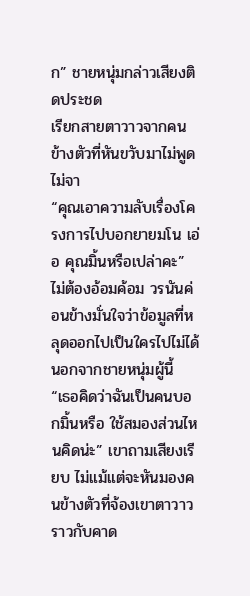ก” ชายหนุ่มกล่าวเสียงติดประชด
เรียกสายตาวาวจากคนข้างตัวที่หันขวับมาไม่พูดไม่จา
“คุณเอาความลับเรื่องโครงการไปบอกยายมโน เอ่อ คุณมิ้นหรือเปล่าคะ” ไม่ต้องอ้อมค้อม วรนันค่อนข้างมั่นใจว่าข้อมูลที่หลุดออกไปเป็นใครไปไม่ได้นอกจากชายหนุ่มผู้นี้
“เธอคิดว่าฉันเป็นคนบอกมิ้นหรือ ใช้สมองส่วนไหนคิดน่ะ” เขาถามเสียงเรียบ ไม่แม้แต่จะหันมองคนข้างตัวที่จ้องเขาตาวาว ราวกับคาด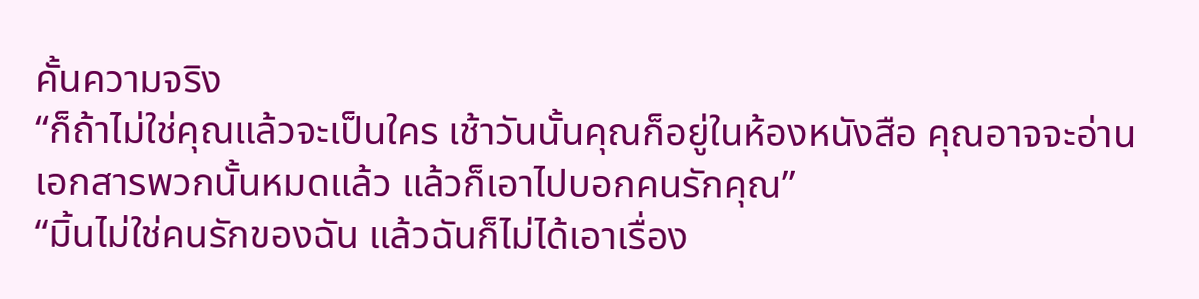คั้นความจริง
“ก็ถ้าไม่ใช่คุณแล้วจะเป็นใคร เช้าวันนั้นคุณก็อยู่ในห้องหนังสือ คุณอาจจะอ่านเอกสารพวกนั้นหมดแล้ว แล้วก็เอาไปบอกคนรักคุณ”
“มิ้นไม่ใช่คนรักของฉัน แล้วฉันก็ไม่ได้เอาเรื่อง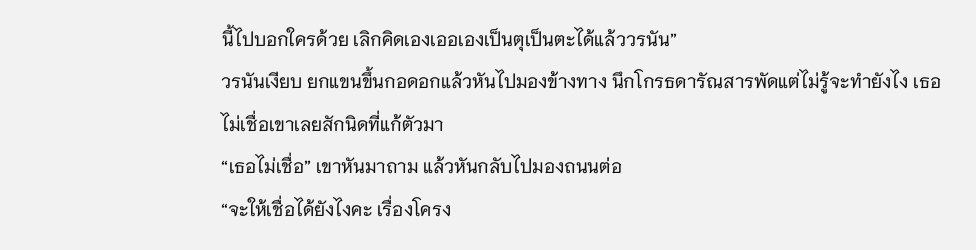นี้ไปบอกใครด้วย เลิกคิดเองเออเองเป็นตุเป็นตะได้แล้ววรนัน”
วรนันเงียบ ยกแขนขึ้นกอดอกแล้วหันไปมองข้างทาง นึกโกรธดารัณสารพัดแต่ไม่รู้จะทำยังไง เธอไม่เชื่อเขาเลยสักนิดที่แก้ตัวมา
“เธอไม่เชื่อ” เขาหันมาถาม แล้วหันกลับไปมองถนนต่อ
“จะให้เชื่อได้ยังไงคะ เรื่องโครง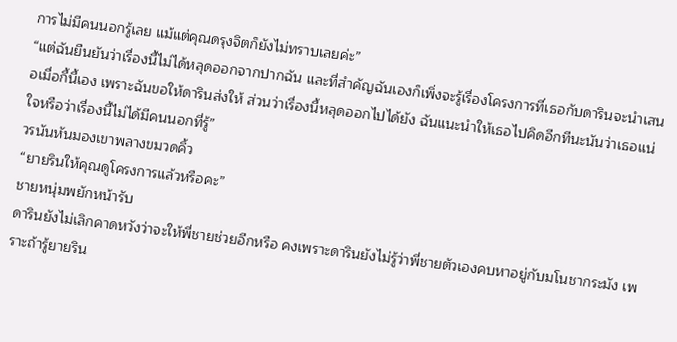การไม่มีคนนอกรู้เลย แม้แต่คุณดรุงจิตก็ยังไม่ทราบเลยค่ะ”
“แต่ฉันยืนยันว่าเรื่องนี้ไม่ได้หลุดออกจากปากฉัน และที่สำคัญฉันเองก็เพิ่งจะรู้เรื่องโครงการที่เธอกับดารินจะนำเสนอเมื่อกี้นี้เอง เพราะฉันขอให้ดารินส่งให้ ส่วนว่าเรื่องนี้หลุดออกไปได้ยัง ฉันแนะนำให้เธอไปคิดอีกทีนะนันว่าเธอแน่ใจหรือว่าเรื่องนี้ไม่ได้มีคนนอกที่รู้”
วรนันหันมองเขาพลางขมวดคิ้ว
“ยายรินให้คุณดูโครงการแล้วหรือคะ”
ชายหนุ่มพยักหน้ารับ
ดารินยังไม่เลิกคาดหวังว่าจะให้พี่ชายช่วยอีกหรือ คงเพราะดารินยังไม่รู้ว่าพี่ชายตัวเองคบหาอยู่กับมโนชากระมัง เพราะถ้ารู้ยายริน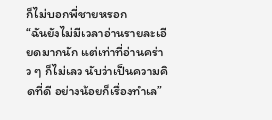ก็ไม่บอกพี่ชายหรอก
“ฉันยังไม่มีเวลาอ่านรายละเอียดมากนัก แต่เท่าที่อ่านคร่าว ๆ ก็ไม่เลว นับว่าเป็นความคิดที่ดี อย่างน้อยก็เรื่องทำเล”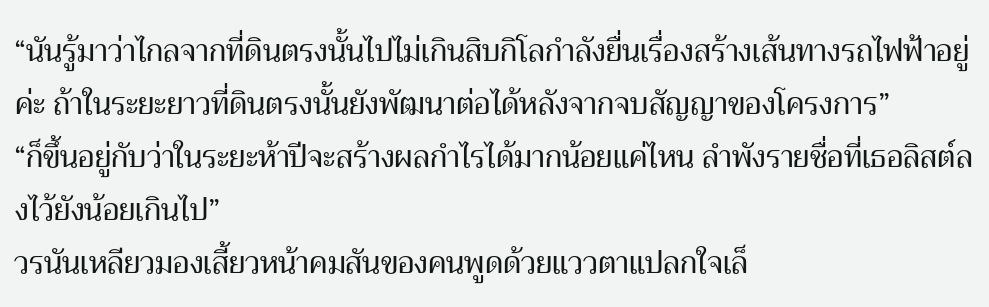“นันรู้มาว่าไกลจากที่ดินตรงนั้นไปไม่เกินสิบกิโลกำลังยื่นเรื่องสร้างเส้นทางรถไฟฟ้าอยู่ค่ะ ถ้าในระยะยาวที่ดินตรงนั้นยังพัฒนาต่อได้หลังจากจบสัญญาของโครงการ”
“ก็ขึ้นอยู่กับว่าในระยะห้าปีจะสร้างผลกำไรได้มากน้อยแค่ไหน ลำพังรายชื่อที่เธอลิสต์ลงไว้ยังน้อยเกินไป”
วรนันเหลียวมองเสี้ยวหน้าคมสันของคนพูดด้วยแววตาแปลกใจเล็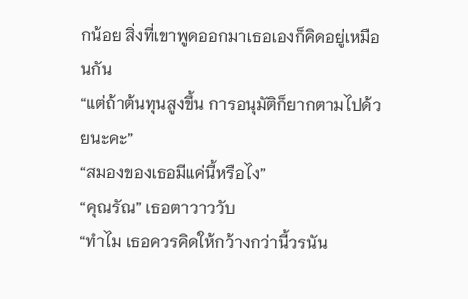กน้อย สิ่งที่เขาพูดออกมาเธอเองก็คิดอยู่เหมือนกัน
“แต่ถ้าต้นทุนสูงขึ้น การอนุมัติก็ยากตามไปด้วยนะคะ”
“สมองของเธอมีแค่นี้หรือไง”
“คุณรัณ” เธอตาวาววับ
“ทำไม เธอควรคิดให้กว้างกว่านี้วรนัน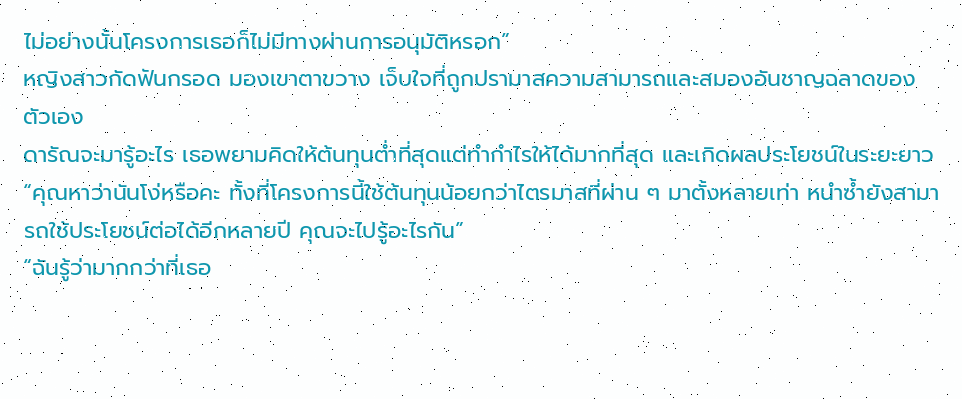ไม่อย่างนั้นโครงการเธอก็ไม่มีทางผ่านการอนุมัติหรอก”
หญิงสาวกัดฟันกรอด มองเขาตาขวาง เจ็บใจที่ถูกปรามาสความสามารถและสมองอันชาญฉลาดของตัวเอง
ดารัณจะมารู้อะไร เธอพยามคิดให้ต้นทุนต่ำที่สุดแต่ทำกำไรให้ได้มากที่สุด และเกิดผลประโยชน์ในระยะยาว
“คุณหาว่านันโง่หรือคะ ทั้งที่โครงการนี้ใช้ต้นทุนน้อยกว่าไตรมาสที่ผ่าน ๆ มาตั้งหลายเท่า หนำซ้ำยังสามารถใช้ประโยชน์ต่อได้อีกหลายปี คุณจะไปรู้อะไรกัน”
“ฉันรู้ว่ามากกว่าที่เธอ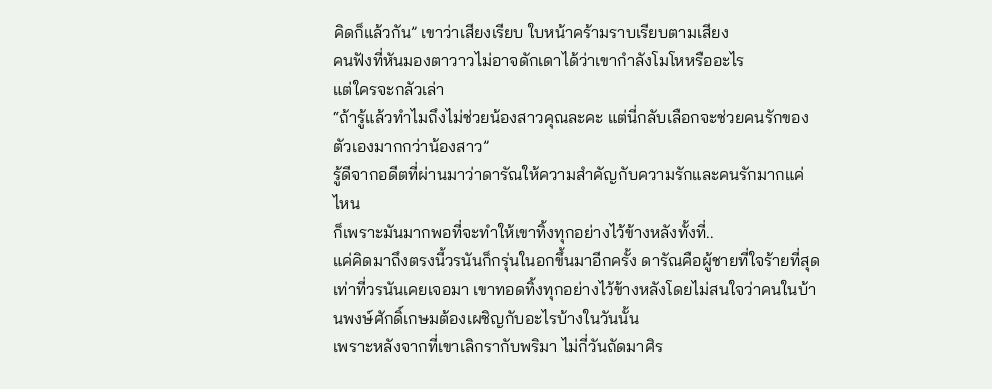คิดก็แล้วกัน” เขาว่าเสียงเรียบ ใบหน้าคร้ามราบเรียบตามเสียง
คนฟังที่หันมองตาวาวไม่อาจดักเดาได้ว่าเขากำลังโมโหหรืออะไร
แต่ใครจะกลัวเล่า
“ถ้ารู้แล้วทำไมถึงไม่ช่วยน้องสาวคุณละคะ แต่นี่กลับเลือกจะช่วยคนรักของตัวเองมากกว่าน้องสาว”
รู้ดีจากอดีตที่ผ่านมาว่าดารัณให้ความสำคัญกับความรักและคนรักมากแค่ไหน
ก็เพราะมันมากพอที่จะทำให้เขาทิ้งทุกอย่างไว้ข้างหลังทั้งที่..
แค่คิดมาถึงตรงนี้วรนันก็กรุ่นในอกขึ้นมาอีกครั้ง ดารัณคือผู้ชายที่ใจร้ายที่สุดเท่าที่วรนันเคยเจอมา เขาทอดทิ้งทุกอย่างไว้ข้างหลังโดยไม่สนใจว่าคนในบ้านพงษ์ศักดิ์เกษมต้องเผชิญกับอะไรบ้างในวันนั้น
เพราะหลังจากที่เขาเลิกรากับพริมา ไม่กี่วันถัดมาศิร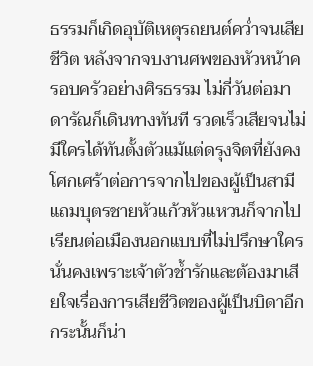ธรรมก็เกิดอุบัติเหตุรถยนต์คว่ำจนเสียชีวิต หลังจากจบงานศพของหัวหน้าครอบครัวอย่างศิรธรรม ไม่กี่วันต่อมาดารัณก็เดินทางทันที รวดเร็วเสียจนไม่มีใครได้ทันตั้งตัวแม้แต่ดรุงจิตที่ยังคงโศกเศร้าต่อการจากไปของผู้เป็นสามี แถมบุตรชายหัวแก้วหัวแหวนก็จากไปเรียนต่อเมืองนอกแบบที่ไม่ปรึกษาใคร
นั่นคงเพราะเจ้าตัวช้ำรักและต้องมาเสียใจเรื่องการเสียชีวิตของผู้เป็นบิดาอีก
กระนั้นก็น่า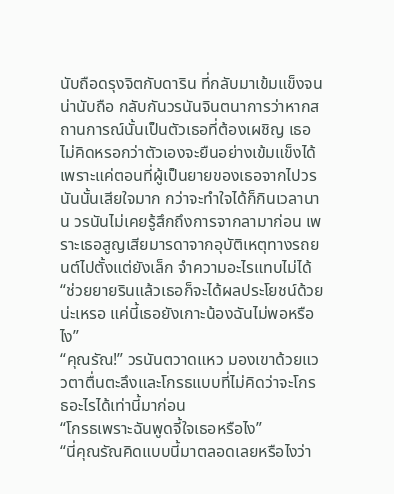นับถือดรุงจิตกับดาริน ที่กลับมาเข้มแข็งจนน่านับถือ กลับกันวรนันจินตนาการว่าหากสถานการณ์นั้นเป็นตัวเธอที่ต้องเผชิญ เธอไม่คิดหรอกว่าตัวเองจะยืนอย่างเข้มแข็งได้
เพราะแค่ตอนที่ผู้เป็นยายของเธอจากไปวรนันนั้นเสียใจมาก กว่าจะทำใจได้ก็กินเวลานาน วรนันไม่เคยรู้สึกถึงการจากลามาก่อน เพราะเธอสูญเสียมารดาจากอุบัติเหตุทางรถยนต์ไปตั้งแต่ยังเล็ก จำความอะไรแทบไม่ได้
“ช่วยยายรินแล้วเธอก็จะได้ผลประโยชน์ด้วยน่ะเหรอ แค่นี้เธอยังเกาะน้องฉันไม่พอหรือไง”
“คุณรัณ!” วรนันตวาดแหว มองเขาด้วยแววตาตื่นตะลึงและโกรธแบบที่ไม่คิดว่าจะโกรธอะไรได้เท่านี้มาก่อน
“โกรธเพราะฉันพูดจี้ใจเธอหรือไง”
“นี่คุณรัณคิดแบบนี้มาตลอดเลยหรือไงว่า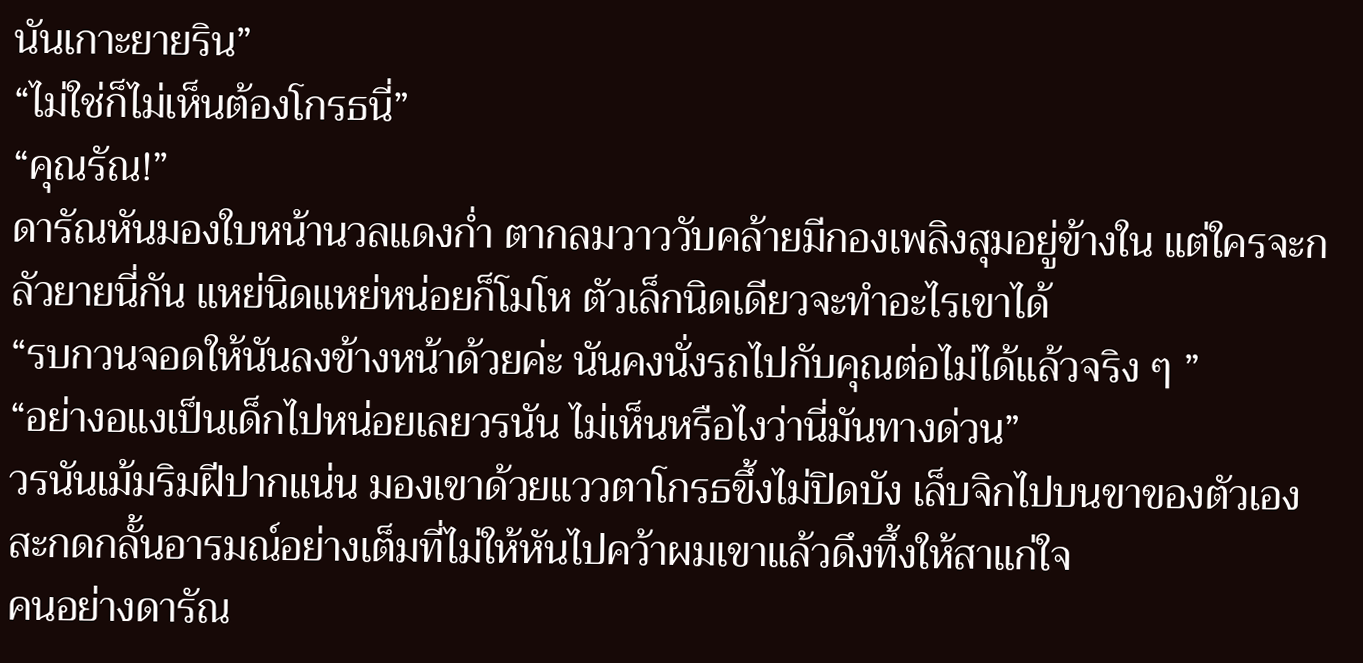นันเกาะยายริน”
“ไม่ใช่ก็ไม่เห็นต้องโกรธนี่”
“คุณรัณ!”
ดารัณหันมองใบหน้านวลแดงก่ำ ตากลมวาววับคล้ายมีกองเพลิงสุมอยู่ข้างใน แต่ใครจะกลัวยายนี่กัน แหย่นิดแหย่หน่อยก็โมโห ตัวเล็กนิดเดียวจะทำอะไรเขาได้
“รบกวนจอดให้นันลงข้างหน้าด้วยค่ะ นันคงนั่งรถไปกับคุณต่อไม่ได้แล้วจริง ๆ ”
“อย่างอแงเป็นเด็กไปหน่อยเลยวรนัน ไม่เห็นหรือไงว่านี่มันทางด่วน”
วรนันเม้มริมฝีปากแน่น มองเขาด้วยแววตาโกรธขึ้งไม่ปิดบัง เล็บจิกไปบนขาของตัวเองสะกดกลั้นอารมณ์อย่างเต็มที่ไม่ให้หันไปคว้าผมเขาแล้วดึงทึ้งให้สาแก่ใจ
คนอย่างดารัณ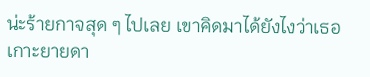น่ะร้ายกาจสุด ๆ ไปเลย เขาคิดมาได้ยังไงว่าเธอเกาะยายดา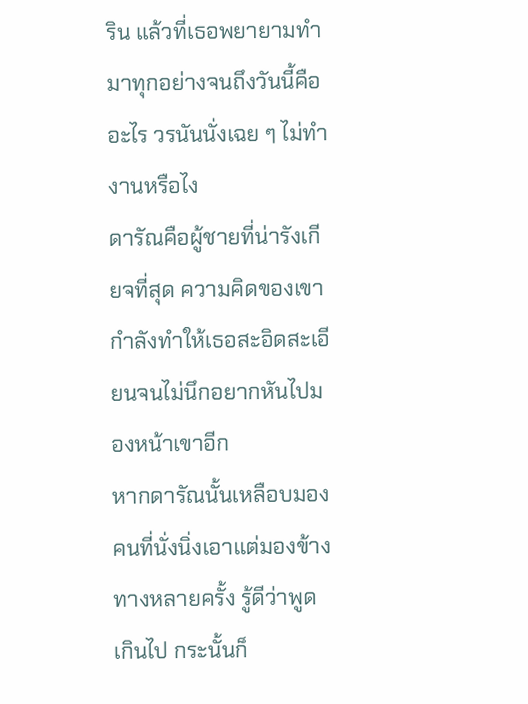ริน แล้วที่เธอพยายามทำมาทุกอย่างจนถึงวันนี้คืออะไร วรนันนั่งเฉย ๆ ไม่ทำงานหรือไง
ดารัณคือผู้ชายที่น่ารังเกียจที่สุด ความคิดของเขากำลังทำให้เธอสะอิดสะเอียนจนไม่นึกอยากหันไปมองหน้าเขาอีก
หากดารัณนั้นเหลือบมองคนที่นั่งนิ่งเอาแต่มองข้างทางหลายครั้ง รู้ดีว่าพูดเกินไป กระนั้นก็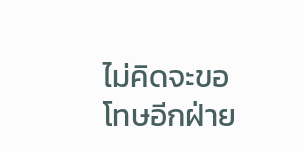ไม่คิดจะขอโทษอีกฝ่าย